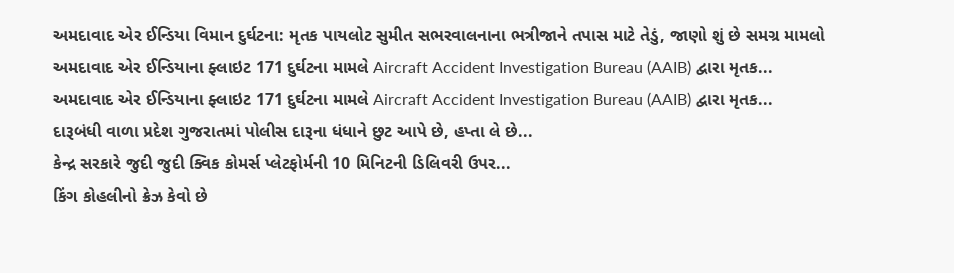અમદાવાદ એર ઈન્ડિયા વિમાન દુર્ઘટના: મૃતક પાયલોટ સુમીત સભરવાલનાના ભત્રીજાને તપાસ માટે તેડું, જાણો શું છે સમગ્ર મામલો
અમદાવાદ એર ઈન્ડિયાના ફ્લાઇટ 171 દુર્ઘટના મામલે Aircraft Accident Investigation Bureau (AAIB) દ્વારા મૃતક...
અમદાવાદ એર ઈન્ડિયાના ફ્લાઇટ 171 દુર્ઘટના મામલે Aircraft Accident Investigation Bureau (AAIB) દ્વારા મૃતક...
દારૂબંધી વાળા પ્રદેશ ગુજરાતમાં પોલીસ દારૂના ધંધાને છુટ આપે છે, હપ્તા લે છે...
કેન્દ્ર સરકારે જુદી જુદી ક્વિક કોમર્સ પ્લેટફોર્મની 10 મિનિટની ડિલિવરી ઉપર...
કિંગ કોહલીનો ક્રેઝ કેવો છે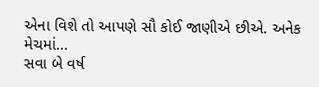એના વિશે તો આપણે સૌ કોઈ જાણીએ છીએ. અનેક મેચમાં...
સવા બે વર્ષ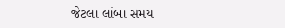જેટલા લાંબા સમય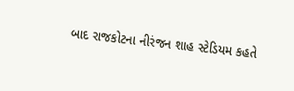બાદ રાજકોટના નીરંજન શાહ સ્ટેડિયમ કહતે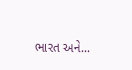ભારત અને...